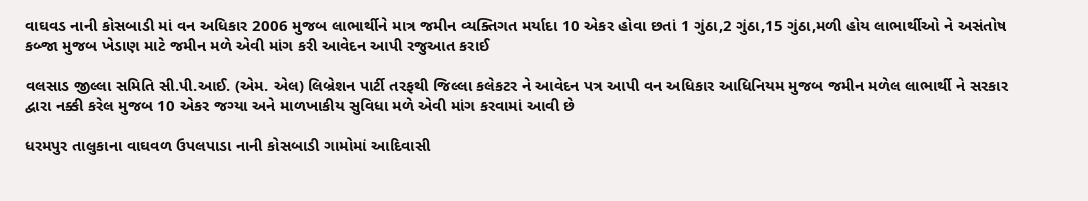વાઘવડ નાની કોસબાડી માં વન અધિકાર 2006 મુજબ લાભાર્થીને માત્ર જમીન વ્યક્તિગત મર્યાદા 10 એકર હોવા છતાં 1 ગુંઠા,2 ગુંઠા,15 ગુંઠા,મળી હોય લાભાર્થીઓ ને અસંતોષ કબ્જા મુજબ ખેડાણ માટે જમીન મળે એવી માંગ કરી આવેદન આપી રજુઆત કરાઈ

વલસાડ જીલ્લા સમિતિ સી.પી.આઈ. (એમ. એલ) લિબ્રેશન પાર્ટી તરફથી જિલ્લા કલેકટર ને આવેદન પત્ર આપી વન અધિકાર આધિનિયમ મુજબ જમીન મળેલ લાભાર્થી ને સરકાર દ્વારા નક્કી કરેલ મુજબ 10 એકર જગ્યા અને માળખાકીય સુવિધા મળે એવી માંગ કરવામાં આવી છે

ધરમપુર તાલુકાના વાઘવળ ઉપલપાડા નાની કોસબાડી ગામોમાં આદિવાસી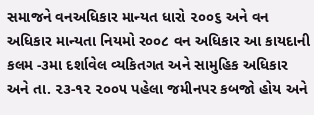સમાજને વનઅધિકાર માન્યત ધારો ૨૦૦૬ અને વન અધિકાર માન્યતા નિયમો ર૦૦૮ વન અધિકાર આ કાયદાની કલમ -૩મા દર્શાવેલ વ્યકિતગત અને સામુહિક અધિકાર અને તા. ૨૩-૧૨ ૨૦૦૫ પહેલા જમીનપર કબજો હોય અને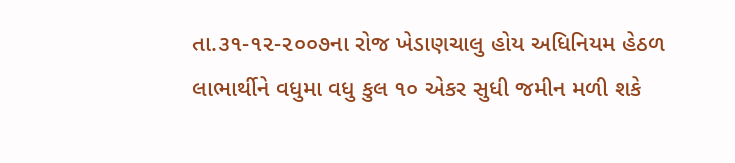તા.૩૧-૧૨-૨૦૦૭ના રોજ ખેડાણચાલુ હોય અધિનિયમ હેઠળ લાભાર્થીને વધુમા વધુ કુલ ૧૦ એકર સુધી જમીન મળી શકે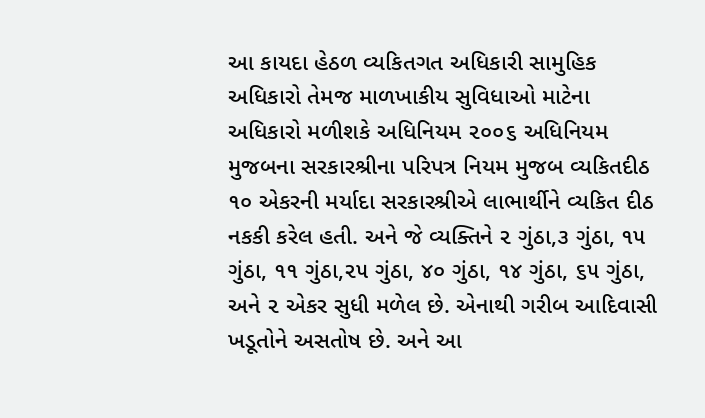આ કાયદા હેઠળ વ્યકિતગત અધિકારી સામુહિક અધિકારો તેમજ માળખાકીય સુવિધાઓ માટેના અધિકારો મળીશકે અધિનિયમ ૨૦૦૬ અધિનિયમ મુજબના સરકારશ્રીના પરિપત્ર નિયમ મુજબ વ્યકિતદીઠ ૧૦ એકરની મર્યાદા સરકારશ્રીએ લાભાર્થીને વ્યકિત દીઠ નકકી કરેલ હતી. અને જે વ્યક્તિને ૨ ગુંઠા,૩ ગુંઠા, ૧૫ ગુંઠા, ૧૧ ગુંઠા,૨૫ ગુંઠા, ૪૦ ગુંઠા, ૧૪ ગુંઠા, ૬૫ ગુંઠા, અને ૨ એકર સુધી મળેલ છે. એનાથી ગરીબ આદિવાસી ખડૂતોને અસતોષ છે. અને આ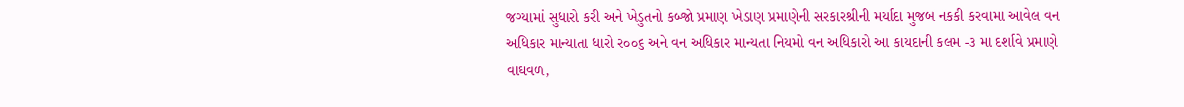જગ્યામાં સુધારો કરી અને ખેડુતનો કબ્જો પ્રમાણ ખેડાણ પ્રમાણેની સરકારશ્રીની મર્યાદા મુજબ નકકી કરવામા આવેલ વન અધિકાર માન્યાતા ધારો ર૦૦૬ અને વન અધિકાર માન્યતા નિયમો વન અધિકારો આ કાયદાની કલમ -૩ મા દર્શાવે પ્રમાણે વાઘવળ,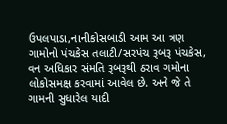ઉપલપાડા,નાનીકોસબાડી આમ આ ત્રણ ગામોનો પંચકેસ તલાટી/સરપંચ રૂબરૂ પંચકેસ, વન અધિકાર સંમતિ રૂબરૂથી ઠરાવ ગમોના લોકોસમક્ષ કરવામાં આવેલ છે. અને જે તે ગામની સુધારેલ યાદી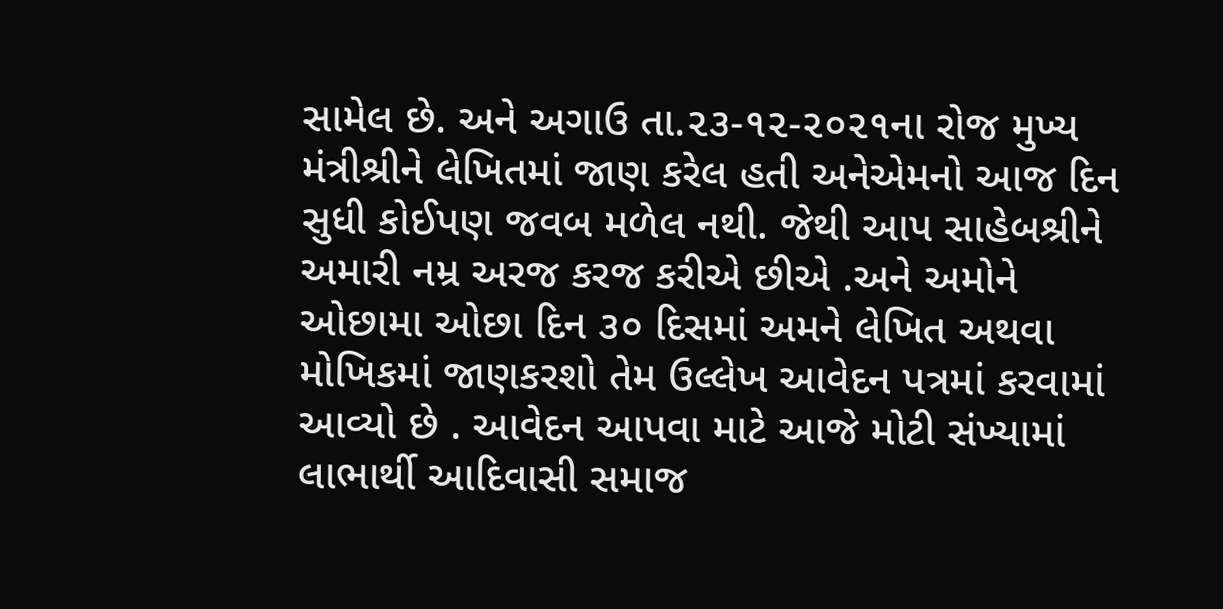સામેલ છે. અને અગાઉ તા.૨૩-૧૨-૨૦૨૧ના રોજ મુખ્ય મંત્રીશ્રીને લેખિતમાં જાણ કરેલ હતી અનેએમનો આજ દિન સુધી કોઈપણ જવબ મળેલ નથી. જેથી આપ સાહેબશ્રીને અમારી નમ્ર અરજ કરજ કરીએ છીએ .અને અમોને ઓછામા ઓછા દિન ૩૦ દિસમાં અમને લેખિત અથવા મોખિકમાં જાણકરશો તેમ ઉલ્લેખ આવેદન પત્રમાં કરવામાં આવ્યો છે . આવેદન આપવા માટે આજે મોટી સંખ્યામાં લાભાર્થી આદિવાસી સમાજ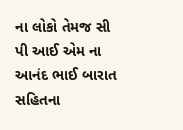ના લોકો તેમજ સી પી આઈ એમ ના આનંદ ભાઈ બારાત સહિતના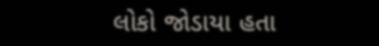લોકો જોડાયા હતા